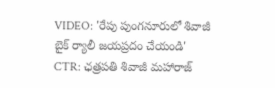VIDEO: 'రేపు పుంగనూరులో శివాజీ బైక్ ర్యాలీ జయప్రదం చేయండి'
CTR: ఛత్రపతి శివాజీ మహారాజ్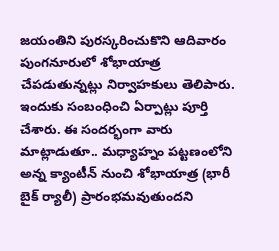జయంతిని పురస్కరించుకొని ఆదివారం పుంగనూరులో శోభాయాత్ర చేపడుతున్నట్లు నిర్వాహకులు తెలిపారు. ఇందుకు సంబంధించి ఏర్పాట్లు పూర్తి చేశారు. ఈ సందర్భంగా వారు మాట్లాడుతూ.. మధ్యాహ్నం పట్టణంలోని అన్న క్యాంటీన్ నుంచి శోభాయాత్ర (భారీ బైక్ ర్యాలీ) ప్రారంభమవుతుందని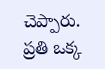చెప్పారు. ప్రతి ఒక్క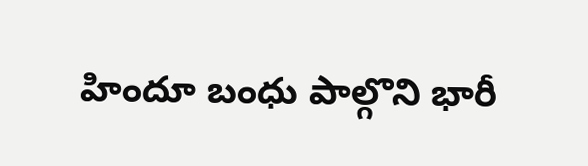హిందూ బంధు పాల్గొని భారీ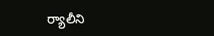ర్యాలీని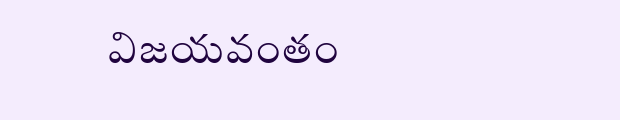విజయవంతం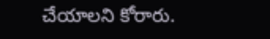చేయాలని కోరారు.